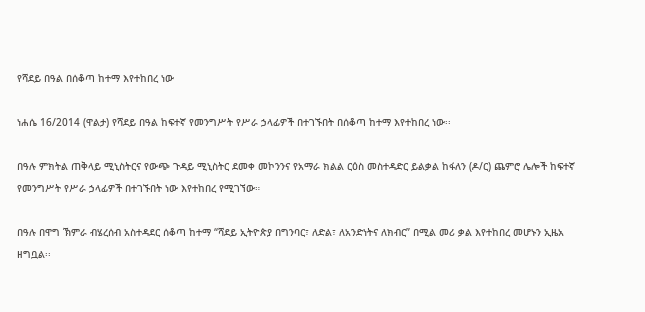የሻደይ በዓል በሰቆጣ ከተማ እየተከበረ ነው

ነሐሴ 16/2014 (ዋልታ) የሻደይ በዓል ከፍተኛ የመንግሥት የሥራ ኃላፊዎች በተገኙበት በሰቆጣ ከተማ እየተከበረ ነው፡፡

በዓሉ ምክትል ጠቅላይ ሚኒስትርና የውጭ ጉዳይ ሚኒስትር ደመቀ መኮንንና የአማራ ክልል ርዕስ መስተዳድር ይልቃል ከፋለን (ዶ/ር) ጨምሮ ሌሎች ከፍተኛ የመንግሥት የሥራ ኃላፊዎች በተገኙበት ነው እየተከበረ የሚገኘው።

በዓሉ በዋግ ኽምራ ብሄረሰብ አስተዳደር ሰቆጣ ከተማ “ሻደይ ኢትዮጵያ በግንባር፣ ለድል፣ ለአንድነትና ለክብር” በሚል መሪ ቃል እየተከበረ መሆኑን ኢዜአ ዘግቧል፡፡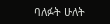ባለፉት ሁለት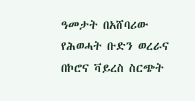ዓመታት በአሸባሪው የሕወሓት ቡድን ወረራና በኮሮና ቫይረስ ስርጭት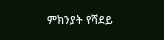ምክንያት የሻደይ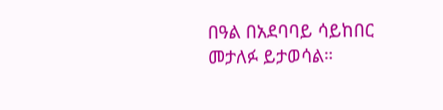በዓል በአደባባይ ሳይከበር መታለፉ ይታወሳል።